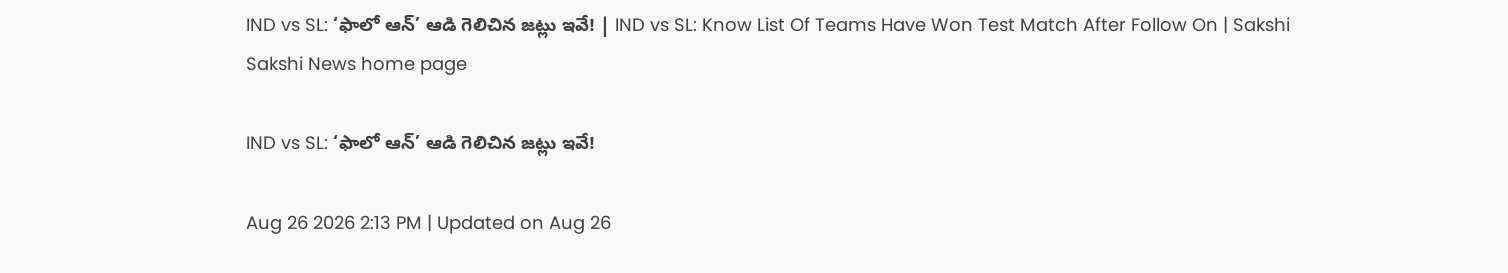IND vs SL: ‘ఫాలో ఆన్‌’ ఆడి గెలిచిన జట్లు ఇవే! | IND vs SL: Know List Of Teams Have Won Test Match After Follow On | Sakshi
Sakshi News home page

IND vs SL: ‘ఫాలో ఆన్‌’ ఆడి గెలిచిన జట్లు ఇవే!

Aug 26 2026 2:13 PM | Updated on Aug 26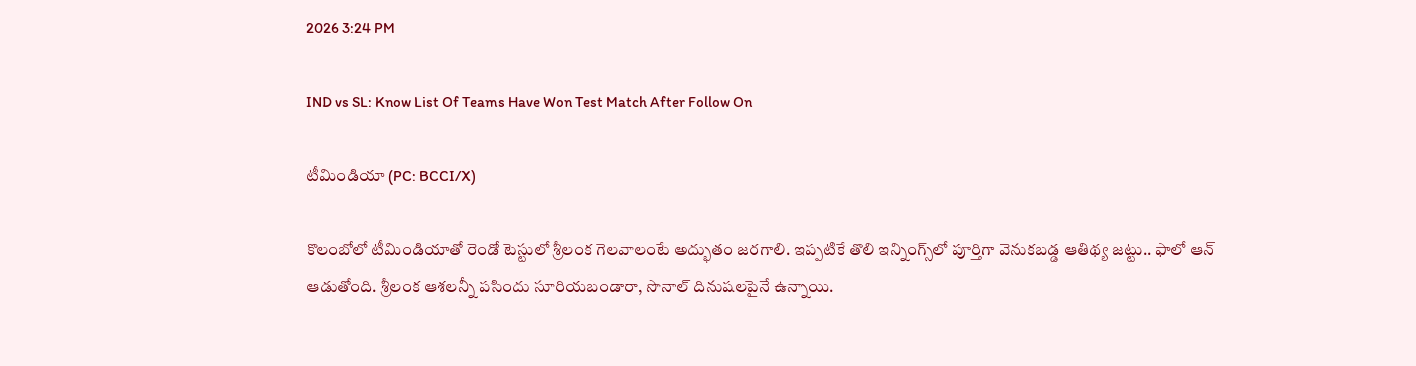2026 3:24 PM

IND vs SL: Know List Of Teams Have Won Test Match After Follow On

టీమిండియా (PC: BCCI/X)

కొలంబోలో టీమిండియాతో రెండో టెస్టులో శ్రీలంక గెలవాలంటే అద్భుతం జరగాలి. ఇప్పటికే తొలి ఇన్నింగ్స్‌లో పూర్తిగా వెనుకబడ్డ ఆతిథ్య జట్టు.. ఫాలో ఆన్‌ ఆడుతోంది. శ్రీలంక ఆశలన్నీ పసిందు సూరియబండారా, సొనాల్‌ దినుషలపైనే ఉన్నాయి.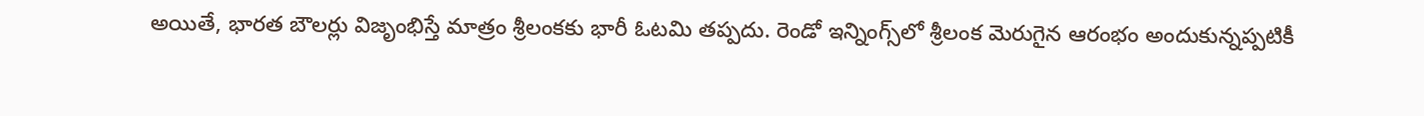అయితే, భారత బౌలర్లు విజృంభిస్తే మాత్రం శ్రీలంకకు భారీ ఓటమి తప్పదు. రెండో ఇన్నింగ్స్‌లో శ్రీలంక మెరుగైన ఆరంభం అందుకున్నప్పటికీ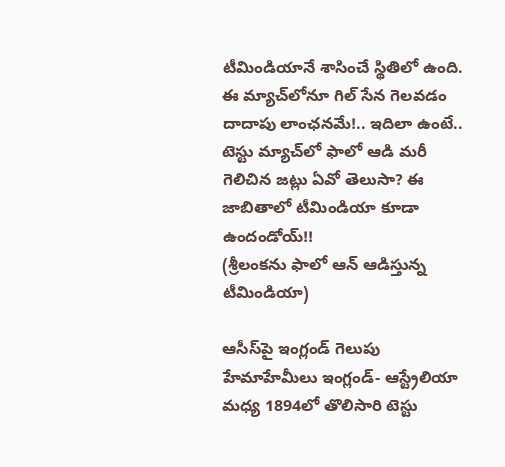టీమిండియానే శాసించే స్థితిలో ఉంది. ఈ మ్యాచ్‌లోనూ గిల్‌ సేన గెలవడం దాదాపు లాంఛనమే!.. ఇదిలా ఉంటే.. టెస్టు మ్యాచ్‌లో ఫాలో ఆడి మరీ గెలిచిన జట్లు ఏవో తెలుసా? ఈ జాబితాలో టీమిండియా కూడా ఉందండోయ్‌!!
(శ్రీలంకను ఫాలో ఆన్‌ ఆడిస్తున్న టీమిండియా)

ఆసీస్‌పై ఇంగ్లండ్‌ గెలుపు
హేమాహేమీలు ఇంగ్లండ్‌- ఆస్ట్రేలియా మధ్య 1894లో తొలిసారి టెస్టు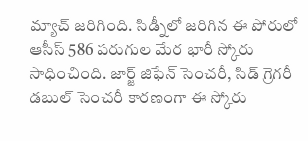మ్యాచ్‌ జరిగింది. సిడ్నీలో జరిగిన ఈ పోరులో ఆసీస్‌ 586 పరుగుల మేర భారీ స్కోరు సాధించింది. జార్జ్‌ జిఫేన్‌ సెంచరీ, సిడ్‌ గ్రెగరీ డబుల్‌ సెంచరీ కారణంగా ఈ స్కోరు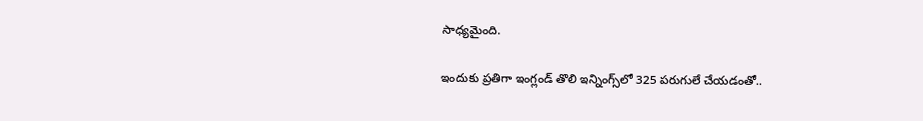సాధ్యమైంది.

ఇందుకు ప్రతిగా ఇంగ్లండ్‌ తొలి ఇన్నింగ్స్‌లో 325 పరుగులే చేయడంతో..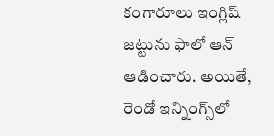కంగారూలు ఇంగ్లిష్‌ జట్టును ఫాలో ఆన్‌ ఆడించారు. అయితే, రెండో ఇన్నింగ్స్‌లో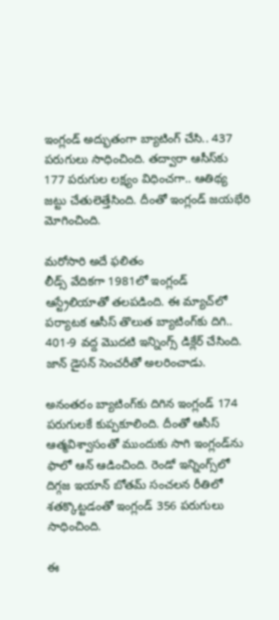ఇంగ్లండ్‌ అద్భుతంగా బ్యాటింగ్‌ చేసి.. 437 పరుగులు సాధించింది. తద్వారా ఆసీస్‌కు 177 పరుగుల లక్ష్యం విధించగా.. ఆతిథ్య జట్టు చేతులెత్తేసింది. దీంతో ఇంగ్లండ్‌ జయభేరి మోగించింది.

మరోసారి అదే ఫలితం
లీడ్స్‌ వేదికగా 1981లో ఇంగ్లండ్‌ ఆస్ట్రేలియాతో తలపడింది. ఈ మ్యాచ్‌లో పర్యాటక ఆసీస్‌ తొలుత బ్యాటింగ్‌కు దిగి.. 401-9 వద్ద మొదటి ఇన్నింగ్స్‌ డిక్లేర్‌ చేసింది. జాన్‌ డైసన్‌ సెంచరీతో అలరించాడు.

అనంతరం బ్యాటింగ్‌కు దిగిన ఇంగ్లండ్‌ 174 పరుగులకే కుప్పకూలింది. దీంతో ఆసీస్‌ ఆత్మవిశ్వాసంతో ముందుకు సాగి ఇంగ్లండ్‌ను ఫాలో ఆన్‌ ఆడించింది. రెండో ఇన్నింగ్స్‌లో దిగ్గజ ఇయాన్‌ బోతమ్‌ సంచలన రీతిలో శతక్కొట్టడంతో ఇంగ్లండ్‌ 356 పరుగులు సాధించింది.

ఈ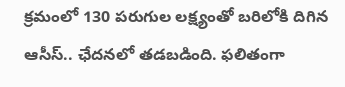క్రమంలో 130 పరుగుల లక్ష్యంతో బరిలోకి దిగిన ఆసీస్‌.. ఛేదనలో తడబడింది. ఫలితంగా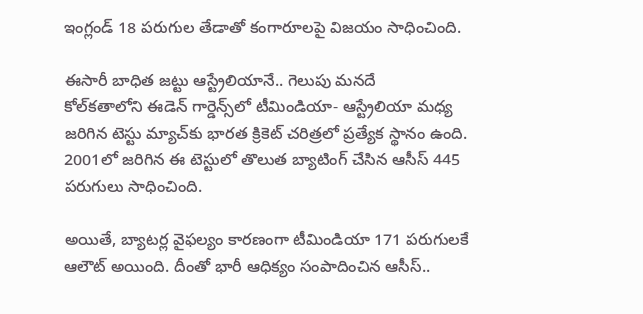ఇంగ్లండ్‌ 18 పరుగుల తేడాతో కంగారూలపై విజయం సాధించింది.

ఈసారీ బాధిత జట్టు ఆస్ట్రేలియానే.. గెలుపు మనదే
కోల్‌కతాలోని ఈడెన్‌ గార్డెన్స్‌లో టీమిండియా- ఆస్ట్రేలియా మధ్య జరిగిన టెస్టు మ్యాచ్‌కు భారత క్రికెట్‌ చరిత్రలో ప్రత్యేక స్థానం ఉంది. 2001లో జరిగిన ఈ టెస్టులో తొలుత బ్యాటింగ్‌ చేసిన ఆసీస్‌ 445 పరుగులు సాధించింది.

అయితే, బ్యాటర్ల వైఫల్యం కారణంగా టీమిండియా 171 పరుగులకే ఆలౌట్‌ అయింది. దీంతో భారీ ఆధిక్యం సంపాదించిన ఆసీస్‌..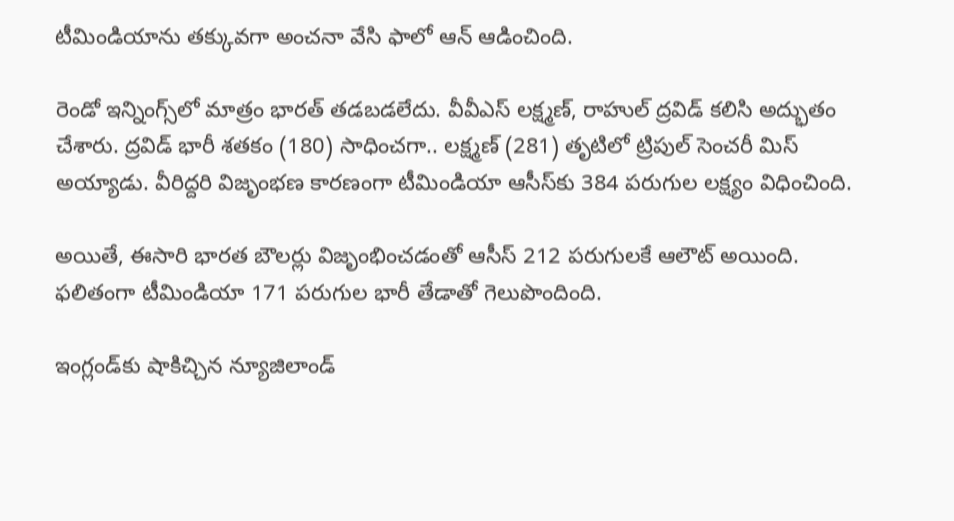టీమిండియాను తక్కువగా అంచనా వేసి ఫాలో ఆన్‌ ఆడించింది.

రెండో ఇన్నింగ్స్‌లో మాత్రం భారత్‌ తడబడలేదు. వీవీఎస్‌ లక్ష్మణ్‌, రాహుల్‌ ద్రవిడ్‌ కలిసి అద్భుతం చేశారు. ద్రవిడ్‌ భారీ శతకం (180) సాధించగా.. లక్ష్మణ్‌ (281) తృటిలో ట్రిపుల్‌ సెంచరీ మిస్‌ అయ్యాడు. వీరిద్దరి విజృంభణ కారణంగా టీమిండియా ఆసీస్‌కు 384 పరుగుల లక్ష్యం విధించింది.

అయితే, ఈసారి భారత బౌలర్లు విజృంభించడంతో ఆసీస్‌ 212 పరుగులకే ఆలౌట్‌ అయింది. ఫలితంగా టీమిండియా 171 పరుగుల భారీ తేడాతో గెలుపొందింది.

ఇంగ్లండ్‌కు షాకిచ్చిన న్యూజిలాండ్‌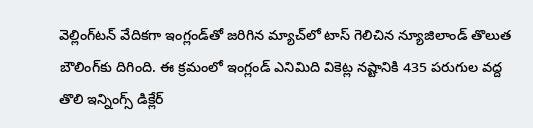వెల్లింగ్‌టన్‌ వేదికగా ఇంగ్లండ్‌తో జరిగిన మ్యాచ్‌లో టాస్‌ గెలిచిన న్యూజిలాండ్‌ తొలుత బౌలింగ్‌కు దిగింది. ఈ క్రమంలో ఇంగ్లండ్‌ ఎనిమిది వికెట్ల నష్టానికి 435 పరుగుల వద్ద తొలి ఇన్నింగ్స్‌ డిక్లేర్‌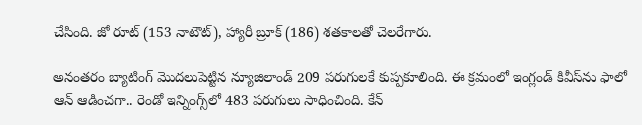చేసింది. జో రూట్‌ (153 నాటౌట్‌), హ్యారీ బ్రూక్‌ (186) శతకాలతో చెలరేగారు.

అనంతరం బ్యాటింగ్‌ మొదలుపెట్టిన న్యూజిలాండ్‌ 209 పరుగులకే కుప్పకూలింది. ఈ క్రమంలో ఇంగ్లండ్‌ కివీస్‌ను ఫాలో ఆన్‌ ఆడించగా.. రెండో ఇన్నింగ్స్‌లో 483 పరుగులు సాధించింది. కేన్‌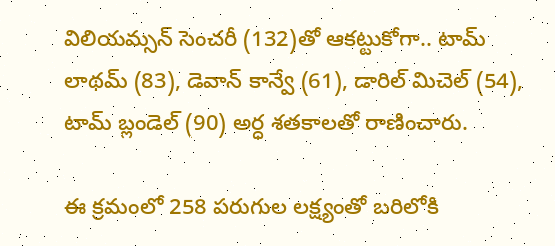విలియమ్సన్‌ సెంచరీ (132)తో ఆకట్టుకోగా.. టామ్‌ లాథమ్‌ (83), డెవాన్‌ కాన్వే (61), డారిల్‌ మిచెల్‌ (54), టామ్‌ బ్లండెల్‌ (90) అర్ధ శతకాలతో రాణించారు.

ఈ క్రమంలో 258 పరుగుల లక్ష్యంతో బరిలోకి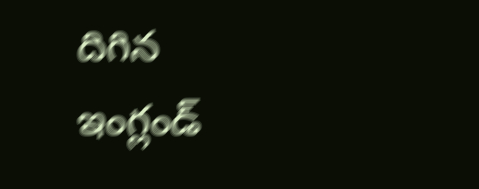దిగిన ఇంగ్లండ్‌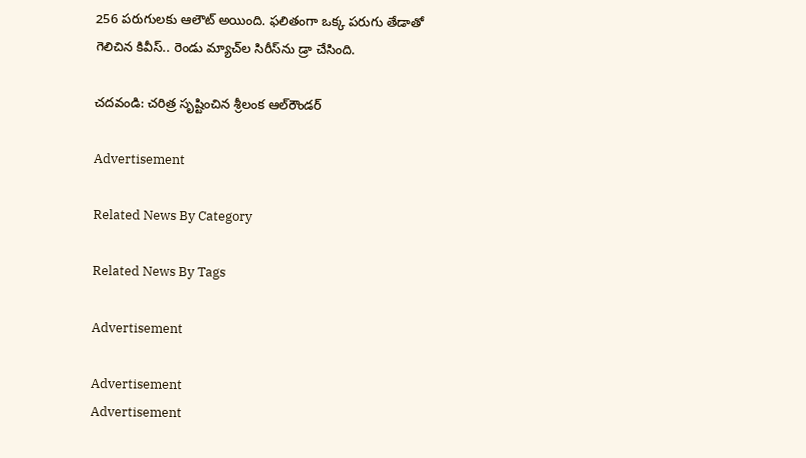256 పరుగులకు ఆలౌట్‌ అయింది. ఫలితంగా ఒక్క పరుగు తేడాతో గెలిచిన కివీస్‌.. రెండు మ్యాచ్‌ల సిరీస్‌ను డ్రా చేసింది.

చదవండి: చరిత్ర సృష్టించిన శ్రీలంక ఆల్‌రౌండర్‌

Advertisement

Related News By Category

Related News By Tags

Advertisement

Advertisement
Advertisement